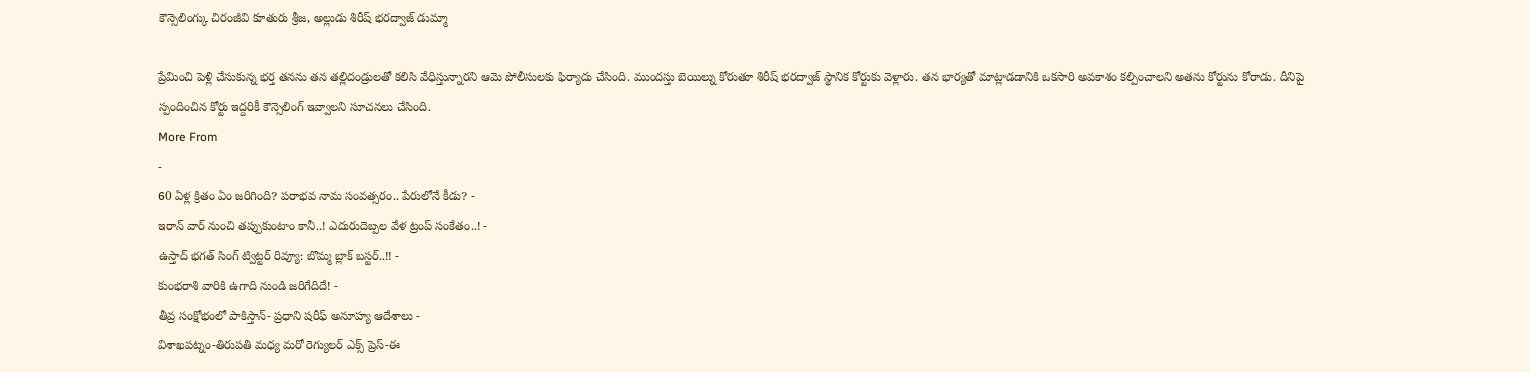కౌన్సెలింగ్కు చిరంజీవి కూతురు శ్రీజ, అల్లుడు శిరీష్ భరద్వాజ్ డుమ్మా

ప్రేమించి పెళ్లి చేసుకున్న భర్త తనను తన తల్లిదండ్రులతో కలిసి వేధిస్తున్నారని ఆమె పోలీసులకు ఫిర్యాదు చేసింది. ముందస్తు బెయిల్ను కోరుతూ శిరీష్ భరద్వాజ్ స్థానిక కోర్టుకు వెళ్లారు. తన భార్యతో మాట్లాడడానికి ఒకసారి అవకాశం కల్పించాలని అతను కోర్టును కోరాడు. దీనిపై స్పందించిన కోర్టు ఇద్దరికీ కౌన్సెలింగ్ ఇవ్వాలని సూచనలు చేసింది.
More From
-
60 ఏళ్ల క్రితం ఏం జరిగింది? పరాభవ నామ సంవత్సరం.. పేరులోనే కీడు? -
ఇరాన్ వార్ నుంచి తప్పుకుంటాం కానీ..! ఎదురుదెబ్పల వేళ ట్రంప్ సంకేతం..! -
ఉస్తాద్ భగత్ సింగ్ ట్విట్టర్ రివ్యూ: బొమ్మ బ్లాక్ బస్టర్..!! -
కుంభరాశి వారికి ఉగాది నుండి జరిగేదిదే! -
తీవ్ర సంక్షోభంలో పాకిస్తాన్- ప్రధాని షరీఫ్ అనూహ్య ఆదేశాలు -
విశాఖపట్నం-తిరుపతి మధ్య మరో రెగ్యులర్ ఎక్స్ ప్రెస్-ఈ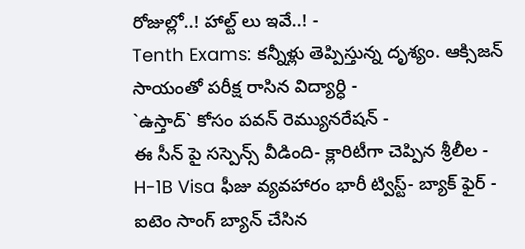రోజుల్లో..! హాల్ట్ లు ఇవే..! -
Tenth Exams: కన్నీళ్లు తెప్పిస్తున్న దృశ్యం. ఆక్సిజన్ సాయంతో పరీక్ష రాసిన విద్యార్ధి -
`ఉస్తాద్` కోసం పవన్ రెమ్యునరేషన్ -
ఈ సీన్ పై సస్పెన్స్ వీడింది- క్లారిటీగా చెప్పిన శ్రీలీల -
H-1B Visa ఫీజు వ్యవహారం భారీ ట్విస్ట్- బ్యాక్ ఫైర్ -
ఐటెం సాంగ్ బ్యాన్ చేసిన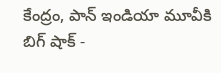కేంద్రం, పాన్ ఇండియా మూవీకి బిగ్ షాక్ -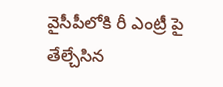వైసీపీలోకి రీ ఎంట్రీ పై తేల్చేసిన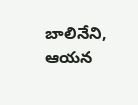బాలినేని, ఆయన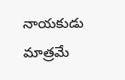నాయకుడు మాత్రమే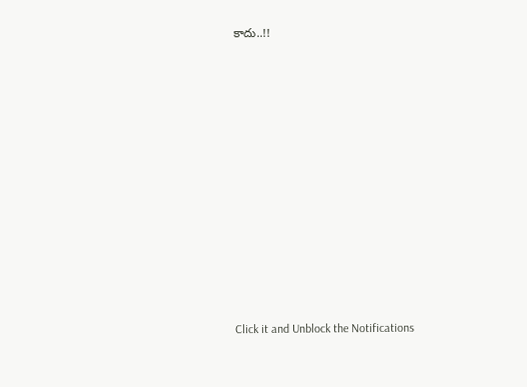కాదు..!!












Click it and Unblock the Notifications